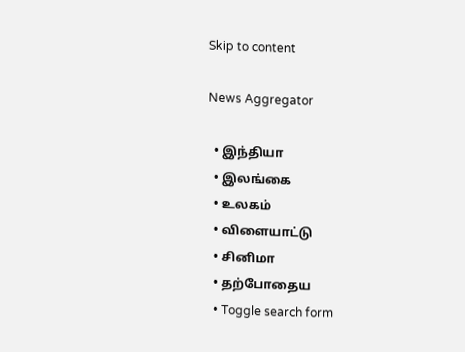Skip to content

News Aggregator

  • இந்தியா
  • இலங்கை
  • உலகம்
  • விளையாட்டு
  • சினிமா
  • தற்போதைய
  • Toggle search form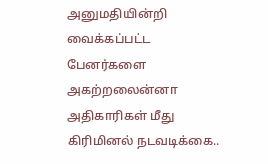அனுமதியின்றி வைக்கப்பட்ட பேனர்களை அகற்றலைன்னா அதிகாரிகள் மீது கிரிமினல் நடவடிக்கை..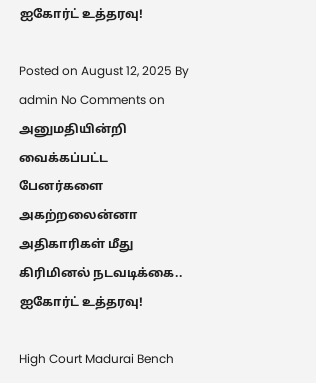ஐகோர்ட் உத்தரவு!

Posted on August 12, 2025 By admin No Comments on அனுமதியின்றி வைக்கப்பட்ட பேனர்களை அகற்றலைன்னா அதிகாரிகள் மீது கிரிமினல் நடவடிக்கை.. ஐகோர்ட் உத்தரவு!

High Court Madurai Bench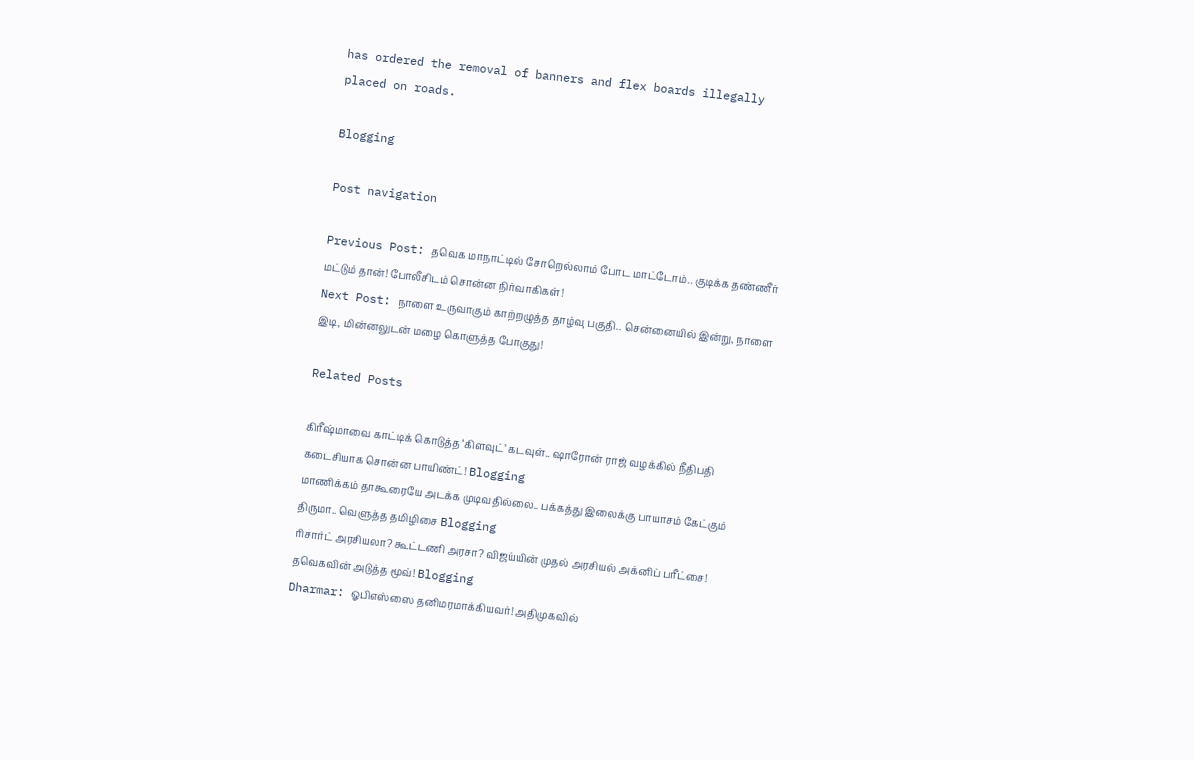has ordered the removal of banners and flex boards illegally placed on roads.

Blogging

Post navigation

Previous Post: தவெக மாநாட்டில் சோறெல்லாம் போட மாட்டோம்.. குடிக்க தண்ணீர் மட்டும் தான்! போலீசிடம் சொன்ன நிர்வாகிகள்!
Next Post: நாளை உருவாகும் காற்றழுத்த தாழ்வு பகுதி.. சென்னையில் இன்று, நாளை இடி, மின்னலுடன் மழை கொளுத்த போகுது!

Related Posts

கிரீஷ்மாவை காட்டிக் கொடுத்த ‘கிளவுட்’ கடவுள்.. ஷாரோன் ராஜ் வழக்கில் நீதிபதி கடைசியாக சொன்ன பாயிண்ட்! Blogging
மாணிக்கம் தாகூரையே அடக்க முடிவதில்லை.. பக்கத்து இலைக்கு பாயாசம் கேட்கும் திருமா.. வெளுத்த தமிழிசை Blogging
ரிசார்ட் அரசியலா? கூட்டணி அரசா? விஜய்யின் முதல் அரசியல் அக்னிப் பரீட்சை! தவெகவின் அடுத்த மூவ்! Blogging
Dharmar: ஓபிஎஸ்ஸை தனிமரமாக்கியவர்! அதிமுகவில்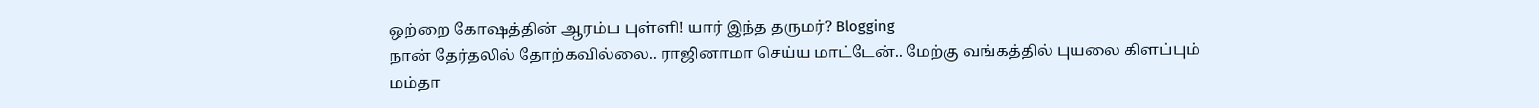ஒற்றை கோஷத்தின் ஆரம்ப புள்ளி! யார் இந்த தருமர்? Blogging
நான் தேர்தலில் தோற்கவில்லை.. ராஜினாமா செய்ய மாட்டேன்.. மேற்கு வங்கத்தில் புயலை கிளப்பும் மம்தா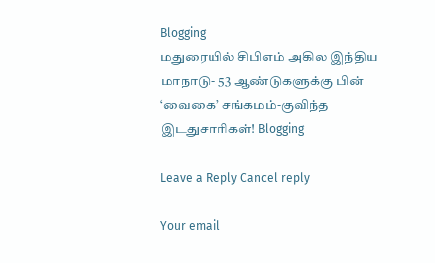Blogging
மதுரையில் சிபிஎம் அகில இந்திய மாநாடு- 53 ஆண்டுகளுக்கு பின் ‘வைகை’ சங்கமம்-குவிந்த இடதுசாரிகள்! Blogging

Leave a Reply Cancel reply

Your email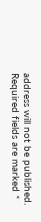address will not be published. Required fields are marked *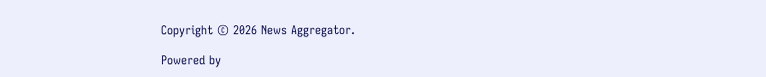Copyright © 2026 News Aggregator.

Powered by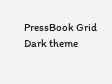PressBook Grid Dark theme